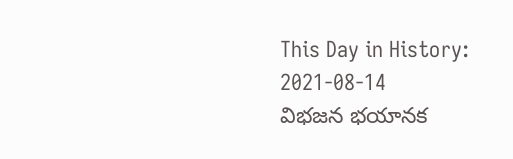This Day in History: 2021-08-14
విభజన భయానక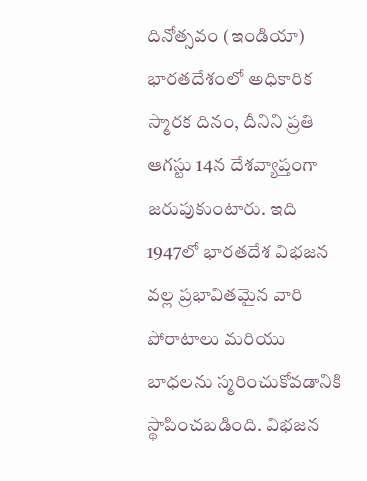దినోత్సవం (ఇండియా) భారతదేశంలో అధికారిక స్మారక దినం, దీనిని ప్రతి ఆగస్టు 14న దేశవ్యాప్తంగా జరుపుకుంటారు. ఇది 1947లో భారతదేశ విభజన వల్ల ప్రభావితమైన వారి పోరాటాలు మరియు బాధలను స్మరించుకోవడానికి స్థాపించబడింది. విభజన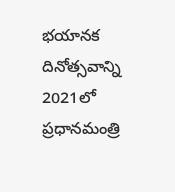భయానక దినోత్సవాన్ని 2021లో ప్రధానమంత్రి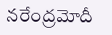నరేంద్రమోదీ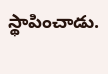స్థాపించాడు.